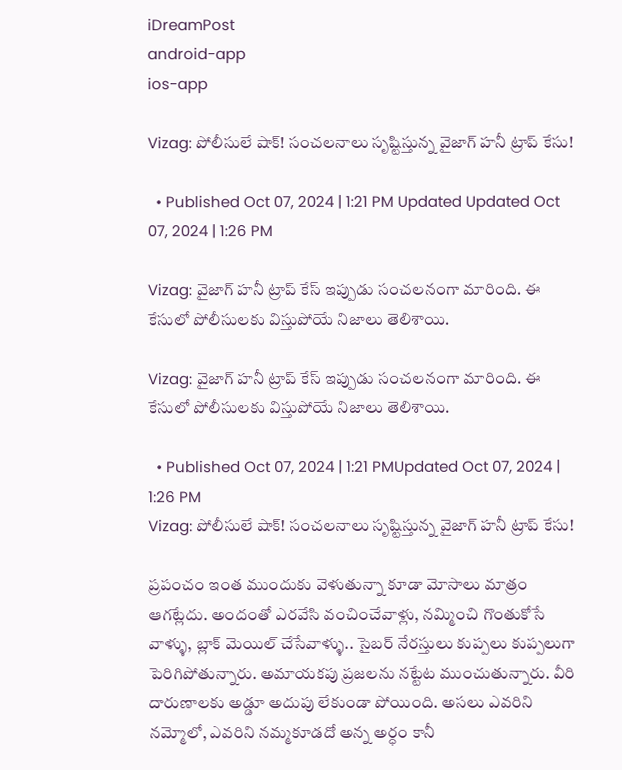iDreamPost
android-app
ios-app

Vizag: పోలీసులే షాక్! సంచలనాలు సృష్టిస్తున్న వైజాగ్ హనీ ట్రాప్ కేసు!

  • Published Oct 07, 2024 | 1:21 PM Updated Updated Oct 07, 2024 | 1:26 PM

Vizag: వైజాగ్ హనీ ట్రాప్ కేస్ ఇప్పుడు సంచలనంగా మారింది. ఈ కేసులో పోలీసులకు విస్తుపోయే నిజాలు తెలిశాయి.

Vizag: వైజాగ్ హనీ ట్రాప్ కేస్ ఇప్పుడు సంచలనంగా మారింది. ఈ కేసులో పోలీసులకు విస్తుపోయే నిజాలు తెలిశాయి.

  • Published Oct 07, 2024 | 1:21 PMUpdated Oct 07, 2024 | 1:26 PM
Vizag: పోలీసులే షాక్! సంచలనాలు సృష్టిస్తున్న వైజాగ్ హనీ ట్రాప్ కేసు!

ప్రపంచం ఇంత ముందుకు వెళుతున్నా కూడా మోసాలు మాత్రం ఆగట్లేదు. అందంతో ఎరవేసి వంచించేవాళ్లు, నమ్మించి గొంతుకోసే వాళ్ళు, బ్లాక్‌ మెయిల్‌ చేసేవాళ్ళు.. సైబర్ నేరస్తులు కుప్పలు కుప్పలుగా పెరిగిపోతున్నారు. అమాయకపు ప్రజలను నట్టేట ముంచుతున్నారు. వీరి దారుణాలకు అడ్డూ అదుపు లేకుండా పోయింది. అసలు ఎవరిని నమ్మోలో, ఎవరిని నమ్మకూడదో అన్న అర్ధం కానీ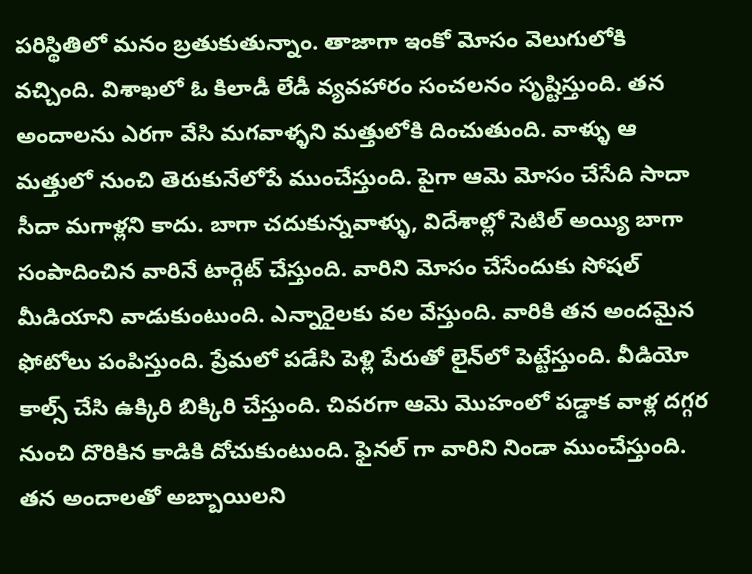పరిస్థితిలో మనం బ్రతుకుతున్నాం. తాజాగా ఇంకో మోసం వెలుగులోకి వచ్చింది. విశాఖలో ఓ కిలాడీ లేడీ వ్యవహారం సంచలనం సృష్టిస్తుంది. తన అందాలను ఎరగా వేసి మగవాళ్ళని మత్తులోకి దించుతుంది. వాళ్ళు ఆ మత్తులో నుంచి తెరుకునేలోపే ముంచేస్తుంది. పైగా ఆమె మోసం చేసేది సాదా సీదా మగాళ్లని కాదు. బాగా చదుకున్నవాళ్ళు, విదేశాల్లో సెటిల్ అయ్యి బాగా సంపాదించిన వారినే టార్గెట్ చేస్తుంది. వారిని మోసం చేసేందుకు సోషల్ మీడియాని వాడుకుంటుంది. ఎన్నారైలకు వల వేస్తుంది. వారికి తన అందమైన ఫోటోలు పంపిస్తుంది. ప్రేమలో పడేసి పెళ్లి పేరుతో లైన్‌లో పెట్టేస్తుంది. వీడియో కాల్స్‌ చేసి ఉక్కిరి బిక్కిరి చేస్తుంది. చివరగా ఆమె మొహంలో పడ్డాక వాళ్ల దగ్గర నుంచి దొరికిన కాడికి దోచుకుంటుంది. ఫైనల్ గా వారిని నిండా ముంచేస్తుంది. తన అందాలతో అబ్బాయిలని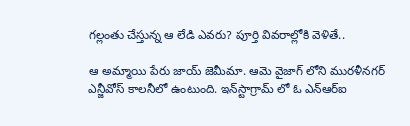గల్లంతు చేస్తున్న ఆ లేడి ఎవరు? పూర్తి వివరాల్లోకి వెళితే..

ఆ అమ్మాయి పేరు జాయ్ జెమీమా. ఆమె వైజాగ్ లోని మురళీనగర్ ఎన్జీవోస్ కాలనీలో ఉంటుంది. ఇన్‌స్టాగ్రామ్‌ లో ఓ ఎన్ఆర్ఐ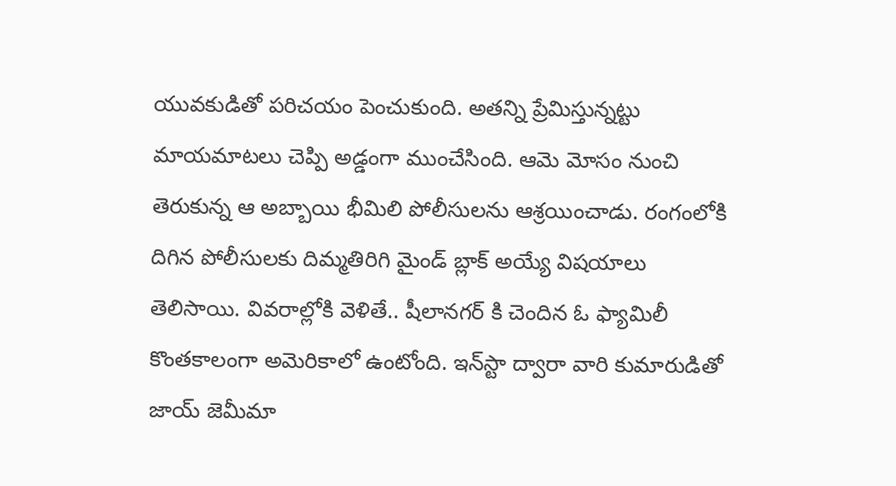యువకుడితో పరిచయం పెంచుకుంది. అతన్ని ప్రేమిస్తున్నట్టు మాయమాటలు చెప్పి అడ్డంగా ముంచేసింది. ఆమె మోసం నుంచి తెరుకున్న ఆ అబ్బాయి భీమిలి పోలీసులను ఆశ్రయించాడు. రంగంలోకి దిగిన పోలీసులకు దిమ్మతిరిగి మైండ్ బ్లాక్ అయ్యే విషయాలు తెలిసాయి. వివరాల్లోకి వెళితే.. షీలానగర్ కి చెందిన ఓ ఫ్యామిలీ కొంతకాలంగా అమెరికాలో ఉంటోంది. ఇన్‌స్టా ద్వారా వారి కుమారుడితో జాయ్ జెమీమా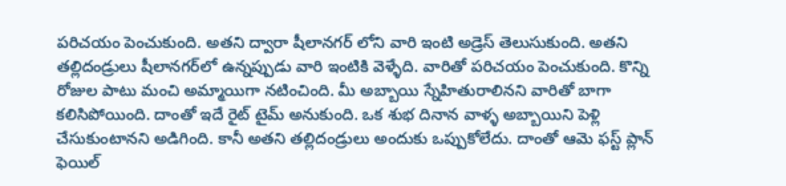పరిచయం పెంచుకుంది. అతని ద్వారా షీలానగర్ లోని వారి ఇంటి అడ్రెస్ తెలుసుకుంది. అతని తల్లిదండ్రులు షీలానగర్‌లో ఉన్నప్పుడు వారి ఇంటికి వెళ్ళేది. వారితో పరిచయం పెంచుకుంది. కొన్ని రోజుల పాటు మంచి అమ్మాయిగా నటించింది. మీ అబ్బాయి స్నేహితురాలినని వారితో బాగా కలిసిపోయింది. దాంతో ఇదే రైట్ టైమ్ అనుకుంది. ఒక శుభ దినాన వాళ్ళ అబ్బాయిని పెళ్లి చేసుకుంటానని అడిగింది. కానీ అతని తల్లిదండ్రులు అందుకు ఒప్పుకోలేదు. దాంతో ఆమె ఫస్ట్ ప్లాన్ ఫెయిల్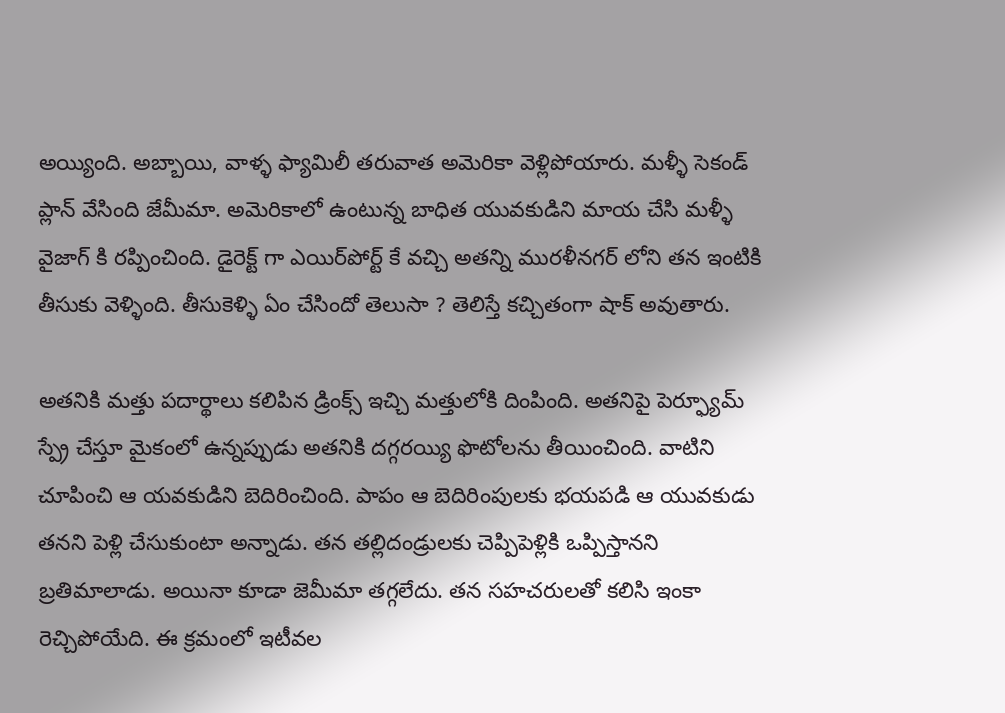అయ్యింది. అబ్బాయి, వాళ్ళ ఫ్యామిలీ తరువాత అమెరికా వెళ్లిపోయారు. మళ్ళీ సెకండ్ ప్లాన్ వేసింది జేమీమా. అమెరికాలో ఉంటున్న బాధిత యువకుడిని మాయ చేసి మళ్ళీ వైజాగ్ కి రప్పించింది. డైరెక్ట్ గా ఎయిర్‌పోర్ట్‌ కే వచ్చి అతన్ని మురళీనగర్ లోని తన ఇంటికి తీసుకు వెళ్ళింది. తీసుకెళ్ళి ఏం చేసిందో తెలుసా ? తెలిస్తే కచ్చితంగా షాక్ అవుతారు.

అతనికి మత్తు పదార్థాలు కలిపిన డ్రింక్స్‌ ఇచ్చి మత్తులోకి దింపింది. అతనిపై పెర్ఫ్యూమ్ స్ప్రే చేస్తూ మైకంలో ఉన్నప్పుడు అతనికి దగ్గరయ్యి ఫొటోలను తీయించింది. వాటిని చూపించి ఆ యవకుడిని బెదిరించింది. పాపం ఆ బెదిరింపులకు భయపడి ఆ యువకుడు తనని పెళ్లి చేసుకుంటా అన్నాడు. తన తల్లిదండ్రులకు చెప్పిపెళ్లికి ఒప్పిస్తానని బ్రతిమాలాడు. అయినా కూడా జెమీమా తగ్గలేదు. తన సహచరులతో కలిసి ఇంకా రెచ్చిపోయేది. ఈ క్రమంలో ఇటీవల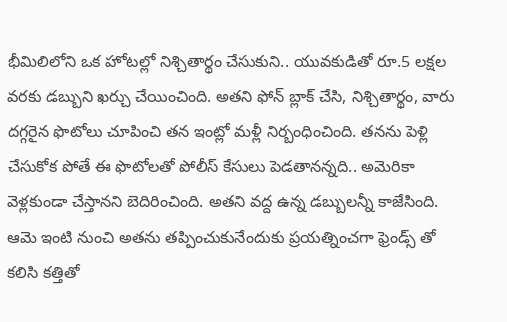భీమిలిలోని ఒక హోటల్లో నిశ్చితార్థం చేసుకుని.. యువకుడితో రూ.5 లక్షల వరకు డబ్బుని ఖర్చు చేయించింది. అతని ఫోన్ బ్లాక్ చేసి, నిశ్చితార్థం, వారు దగ్గరైన ఫొటోలు చూపించి తన ఇంట్లో మళ్లీ నిర్బంధించింది. తనను పెళ్లి చేసుకోక పోతే ఈ ఫొటోలతో పోలీస్ కేసులు పెడతానన్నది.. అమెరికా వెళ్లకుండా చేస్తానని బెదిరించింది. అతని వద్ద ఉన్న డబ్బులన్నీ కాజేసింది. ఆమె ఇంటి నుంచి అతను తప్పించుకునేందుకు ప్రయత్నించగా ఫ్రెండ్స్ తో కలిసి కత్తితో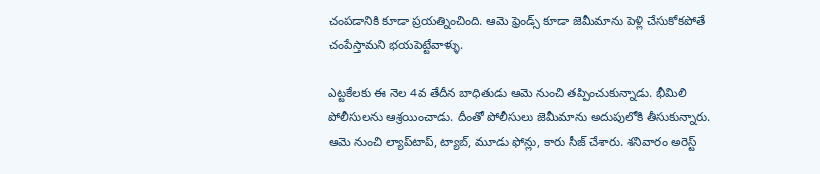చంపడానికి కూడా ప్రయత్నించింది. ఆమె ఫ్రెండ్స్ కూడా జెమీమాను పెళ్లి చేసుకోకపోతే చంపేస్తామని భయపెట్టేవాళ్ళు.

ఎట్టకేలకు ఈ నెల 4వ తేదీన బాధితుడు ఆమె నుంచి తప్పించుకున్నాడు. భీమిలి పోలీసులను ఆశ్రయించాడు. దీంతో పోలీసులు జెమీమాను అదుపులోకి తీసుకున్నారు. ఆమె నుంచి ల్యాప్‌టాప్‌, ట్యాబ్, మూడు ఫోన్లు, కారు సీజ్ చేశారు. శనివారం అరెస్ట్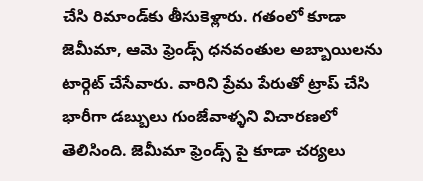చేసి రిమాండ్‌కు తీసుకెళ్లారు. గతంలో కూడా జెమీమా, ఆమె ఫ్రెండ్స్ ధనవంతుల అబ్బాయిలను టార్గెట్ చేసేవారు. వారిని ప్రేమ పేరుతో ట్రాప్ చేసి భారీగా డబ్బులు గుంజేవాళ్ళని విచారణలో తెలిసింది. జెమీమా ఫ్రెండ్స్ పై కూడా చర్యలు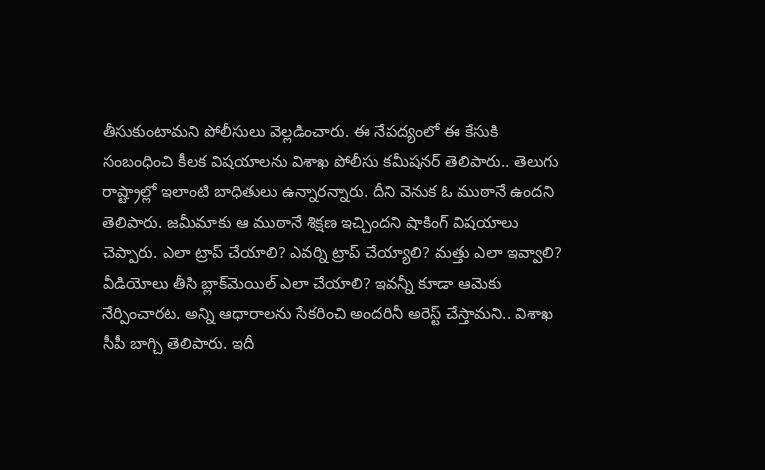తీసుకుంటామని పోలీసులు వెల్లడించారు. ఈ నేపద్యంలో ఈ కేసుకి సంబంధించి కీలక విషయాలను విశాఖ పోలీసు కమీషనర్ తెలిపారు.. తెలుగు రాష్ట్రాల్లో ఇలాంటి బాధితులు ఉన్నారన్నారు. దీని వెనుక ఓ ముఠానే ఉందని తెలిపారు. జమీమాకు ఆ ముఠానే శిక్షణ ఇచ్చిందని షాకింగ్ విషయాలు చెప్పారు. ఎలా ట్రాప్‌ చేయాలి? ఎవర్ని ట్రాప్ చేయ్యాలి? మత్తు ఎలా ఇవ్వాలి? వీడియోలు తీసి బ్లాక్‌మెయిల్ ఎలా చేయాలి? ఇవన్నీ కూడా ఆమెకు నేర్పించారట. అన్ని ఆధారాలను సేకరించి అందరినీ అరెస్ట్‌ చేస్తామని.. విశాఖ సీపీ బాగ్చి తెలిపారు. ఇదీ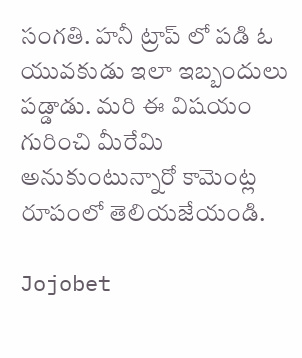సంగతి. హనీ ట్రాప్ లో పడి ఓ యువకుడు ఇలా ఇబ్బందులు పడ్డాడు. మరి ఈ విషయం గురించి మీరేమి అనుకుంటున్నారో కామెంట్ల రూపంలో తెలియజేయండి.

Jojobet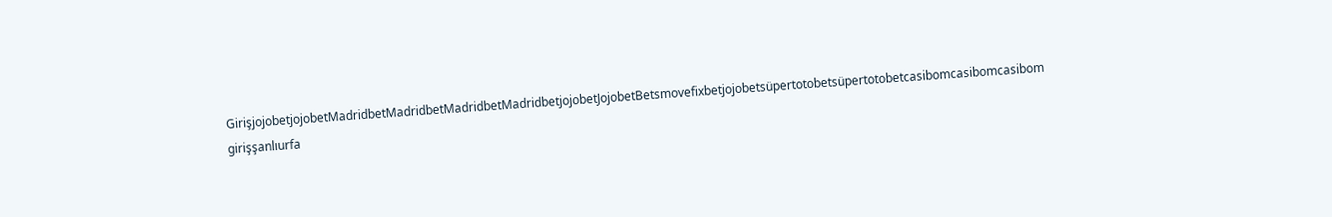GirişjojobetjojobetMadridbetMadridbetMadridbetMadridbetjojobetJojobetBetsmovefixbetjojobetsüpertotobetsüpertotobetcasibomcasibomcasibom girişşanlıurfa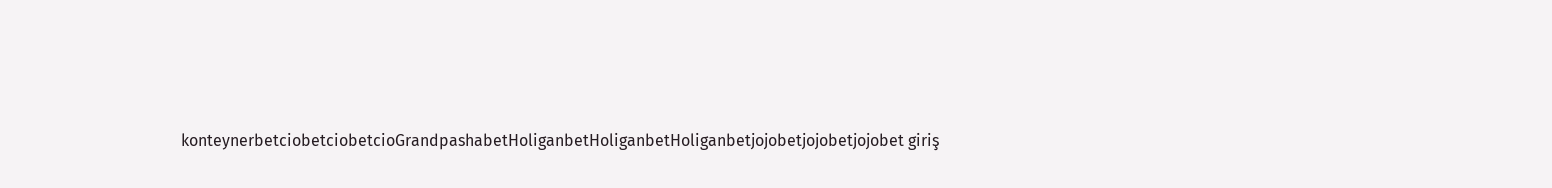konteynerbetciobetciobetcioGrandpashabetHoliganbetHoliganbetHoliganbetjojobetjojobetjojobet giriş